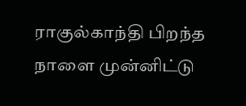ராகுல்காந்தி பிறந்த நாளை முன்னிட்டு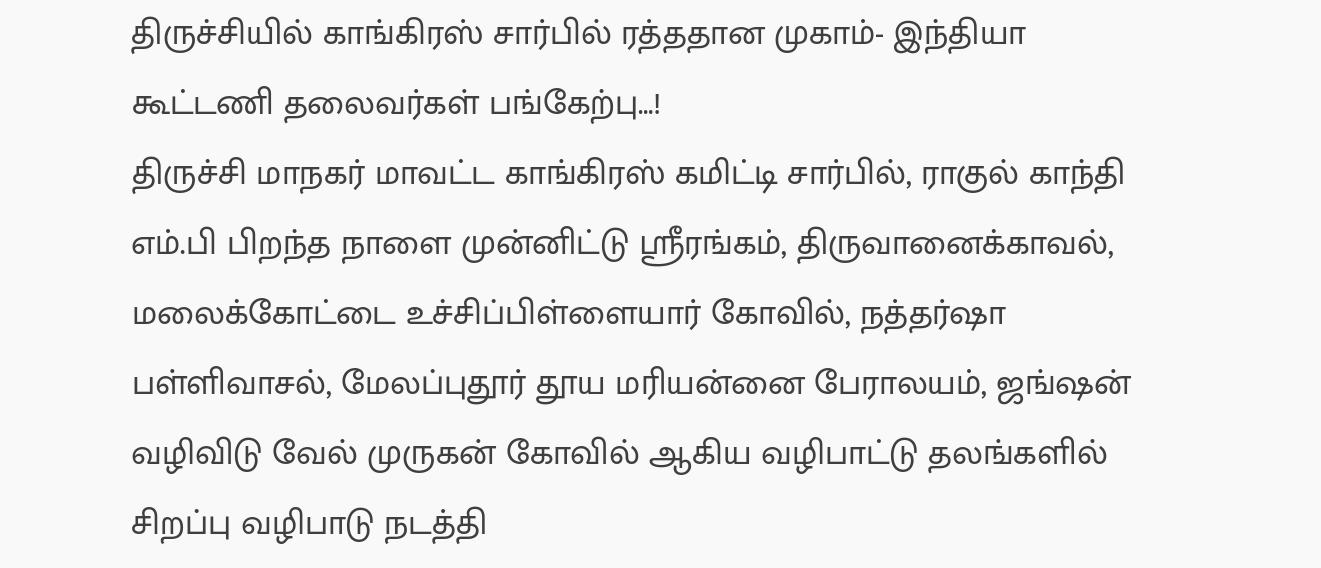திருச்சியில் காங்கிரஸ் சார்பில் ரத்ததான முகாம்- இந்தியா கூட்டணி தலைவர்கள் பங்கேற்பு…!
திருச்சி மாநகர் மாவட்ட காங்கிரஸ் கமிட்டி சார்பில், ராகுல் காந்தி எம்.பி பிறந்த நாளை முன்னிட்டு ஸ்ரீரங்கம், திருவானைக்காவல், மலைக்கோட்டை உச்சிப்பிள்ளையார் கோவில், நத்தர்ஷா பள்ளிவாசல், மேலப்புதூர் தூய மரியன்னை பேராலயம், ஜங்ஷன் வழிவிடு வேல் முருகன் கோவில் ஆகிய வழிபாட்டு தலங்களில் சிறப்பு வழிபாடு நடத்தி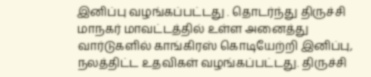இனிப்பு வழங்கப்பட்டது . தொடர்ந்து திருச்சி மாநகர் மாவட்டத்தில் உள்ள அனைத்து வார்டுகளில் காங்கிரஸ் கொடியேற்றி இனிப்பு, நலத்திட்ட உதவிகள் வழங்கப்பட்டது. திருச்சி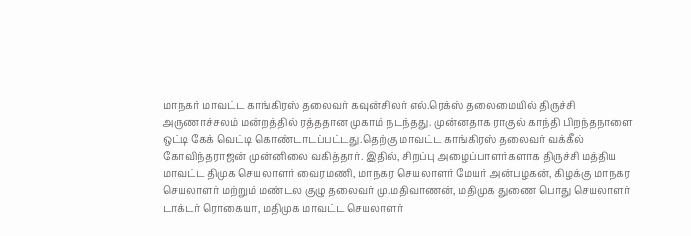மாநகர் மாவட்ட காங்கிரஸ் தலைவர் கவுன்சிலர் எல்.ரெக்ஸ் தலைமையில் திருச்சி அருணாச்சலம் மன்றத்தில் ரத்ததான முகாம் நடந்தது. முன்னதாக ராகுல் காந்தி பிறந்தநாளை ஒட்டி கேக் வெட்டி கொண்டாடப்பட்டது.தெற்கு மாவட்ட காங்கிரஸ் தலைவர் வக்கீல் கோவிந்தராஜன் முன்னிலை வகித்தார். இதில், சிறப்பு அழைப்பாளர்களாக திருச்சி மத்திய மாவட்ட திமுக செயலாளர் வைரமணி, மாநகர செயலாளர் மேயர் அன்பழகன், கிழக்கு மாநகர செயலாளர் மற்றும் மண்டல குழு தலைவர் மு.மதிவாணன், மதிமுக துணை பொது செயலாளர் டாக்டர் ரொகையா, மதிமுக மாவட்ட செயலாளர்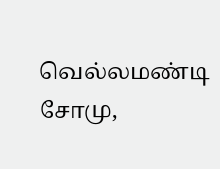வெல்லமண்டி சோமு,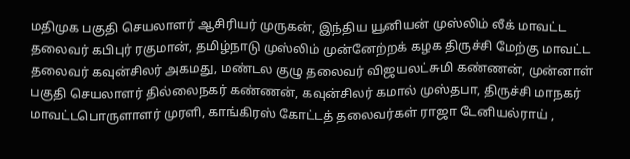மதிமுக பகுதி செயலாளர் ஆசிரியர் முருகன், இந்திய யூனியன் முஸ்லிம் லீக் மாவட்ட தலைவர் கபிபுர் ரகுமான், தமிழ்நாடு முஸ்லிம் முன்னேற்றக் கழக திருச்சி மேற்கு மாவட்ட தலைவர் கவுன்சிலர் அகமது, மண்டல குழு தலைவர் விஜயலட்சுமி கண்ணன், முன்னாள் பகுதி செயலாளர் தில்லைநகர் கண்ணன், கவுன்சிலர் கமால் முஸ்தபா, திருச்சி மாநகர் மாவட்டபொருளாளர் முரளி, காங்கிரஸ் கோட்டத் தலைவர்கள் ராஜா டேனியல்ராய் ,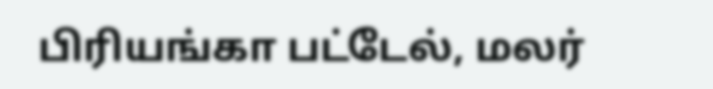பிரியங்கா பட்டேல், மலர்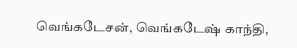வெங்கடேசன், வெங்கடேஷ் காந்தி,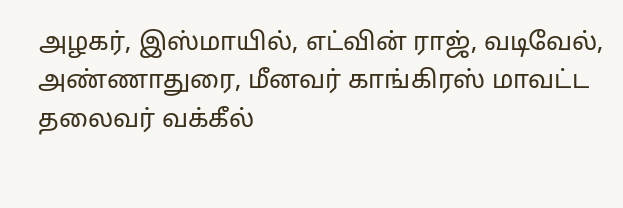அழகர், இஸ்மாயில், எட்வின் ராஜ், வடிவேல், அண்ணாதுரை, மீனவர் காங்கிரஸ் மாவட்ட தலைவர் வக்கீல்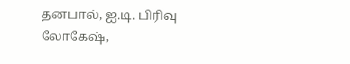தனபால், ஐ.டி. பிரிவு லோகேஷ்,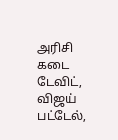அரிசி கடை டேவிட், விஜய் பட்டேல்,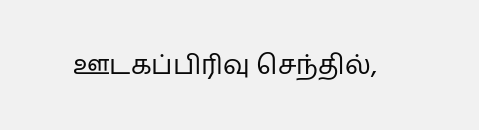ஊடகப்பிரிவு செந்தில்,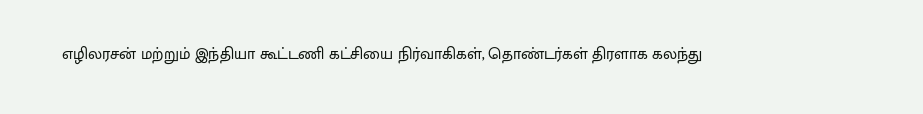எழிலரசன் மற்றும் இந்தியா கூட்டணி கட்சியை நிர்வாகிகள், தொண்டர்கள் திரளாக கலந்து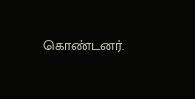கொண்டனர்.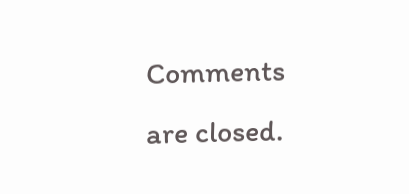Comments are closed.